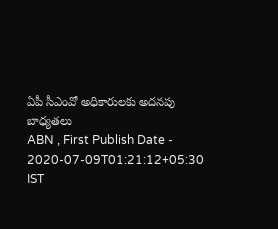ఏపీ సీఎంవో అధికారులకు అదనపు బాధ్యతలు
ABN , First Publish Date - 2020-07-09T01:21:12+05:30 IST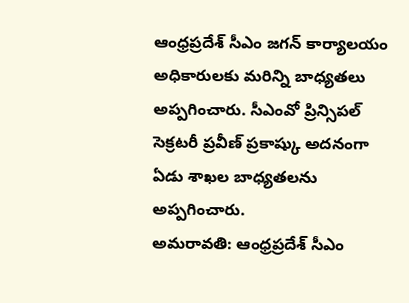ఆంధ్రప్రదేశ్ సీఎం జగన్ కార్యాలయం అధికారులకు మరిన్ని బాధ్యతలు అప్పగించారు. సీఎంవో ప్రిన్సిపల్ సెక్రటరీ ప్రవీణ్ ప్రకాష్కు అదనంగా ఏడు శాఖల బాధ్యతలను అప్పగించారు.
అమరావతి: ఆంధ్రప్రదేశ్ సీఎం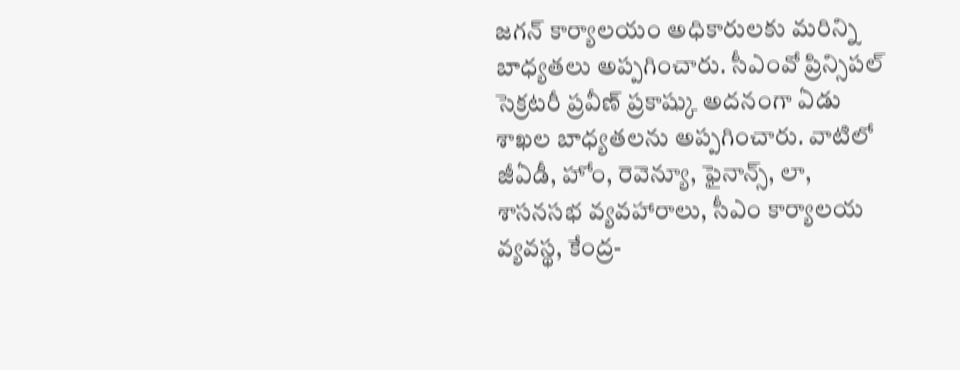జగన్ కార్యాలయం అధికారులకు మరిన్ని బాధ్యతలు అప్పగించారు. సీఎంవో ప్రిన్సిపల్ సెక్రటరీ ప్రవీణ్ ప్రకాష్కు అదనంగా ఏడు శాఖల బాధ్యతలను అప్పగించారు. వాటిలో జీఏడీ, హోం, రెవెన్యూ, ఫైనాన్స్, లా, శాసనసభ వ్యవహారాలు, సీఎం కార్యాలయ వ్యవస్థ, కేంద్ర-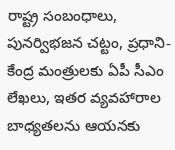రాష్ట్ర సంబంధాలు, పునర్విభజన చట్టం, ప్రధాని-కేంద్ర మంత్రులకు ఏపీ సీఎం లేఖలు, ఇతర వ్యవహారాల బాధ్యతలను ఆయనకు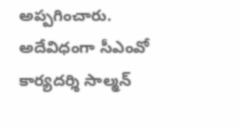అప్పగించారు. అదేవిధంగా సీఎంవో కార్యదర్శి సాల్మన్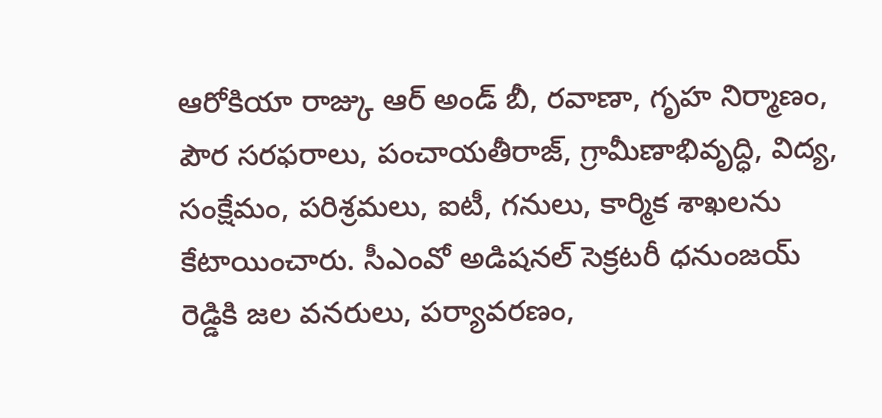ఆరోకియా రాజ్కు ఆర్ అండ్ బీ, రవాణా, గృహ నిర్మాణం, పౌర సరఫరాలు, పంచాయతీరాజ్, గ్రామీణాభివృద్ధి, విద్య, సంక్షేమం, పరిశ్రమలు, ఐటీ, గనులు, కార్మిక శాఖలను కేటాయించారు. సీఎంవో అడిషనల్ సెక్రటరీ ధనుంజయ్ రెడ్డికి జల వనరులు, పర్యావరణం,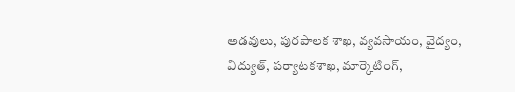అడవులు, పురపాలక శాఖ, వ్యవసాయం, వైద్యం, విద్యుత్, పర్యాటకశాఖ, మార్కెటింగ్,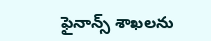ఫైనాన్స్ శాఖలను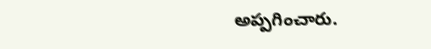అప్పగించారు.